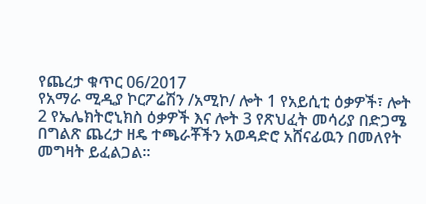የጨረታ ቁጥር 06/2017
የአማራ ሚዲያ ኮርፖሬሽን /አሚኮ/ ሎት 1 የአይሲቲ ዕቃዎች፣ ሎት 2 የኤሌክትሮኒክስ ዕቃዎች እና ሎት 3 የጽህፈት መሳሪያ በድጋሜ በግልጽ ጨረታ ዘዴ ተጫራቾችን አወዳድሮ አሸናፊዉን በመለየት መግዛት ይፈልጋል፡፡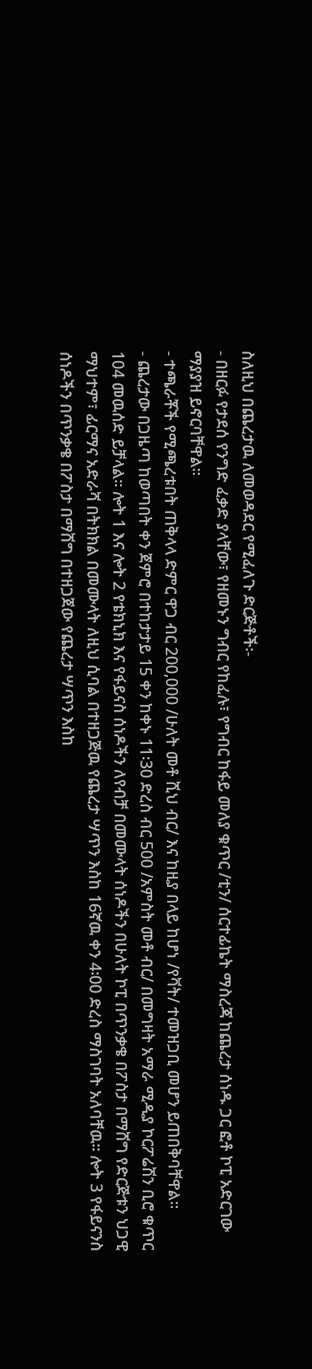ስለዚህ በጨረታዉ ለመወዳደር የሚፈለጉ ድርጅቶች፡-
- በዘርፉ የታደሰ የንግድ ፈቃድ ያላቸው፣ የዘመኑን ግብር የከፈሉ፣ የግብር ከፋይ መለያ ቁጥር /ቲን/ ሰርተፊኬት ማስረጃ ከጨረታ ሰነዱ ጋር ፎቶ ኮፒ አድርገው ማያያዝ ይኖርባቸዋል፡፡
- ተጫራቾች የሚጫረቱበት ጠቅላላ ድምር ዋጋ ብር 200,000 /ሁለት መቶ ሺህ ብር/ እና ከዚያ በላይ ከሆነ /የቫት/ ተመዝጋቢ መሆን ይጠበቅባቸዋል፡፡
- ጨረታው በጋዜጣ ከወጣበት ቀን ጀምሮ በተከታታይ 15 ቀን ከቀኑ 11፡30 ድረስ ብር 500 /አምስት መቶ ብር/ በመግዛት አማራ ሚዲያ ኮርፖሬሽን ቢሮ ቁጥር 104 መዉሰድ ይቻላል፡፡ ሎት 1 እና ሎት 2 የቴክኒክ እና የፋይናስ ሰነዶችን ለየብቻ በመሙላት ሰነዶችን በሁለት ኮፒ በጥንቃቄ በፖስታ በማሸግ የድርጅቱን ህጋዊ ማህተም፣ ፊርማና አድራሻ በትክክል በመሙላት ለዚህ ሲባል በተዘጋጅዉ የጨረታ ሣጥን እስከ 16ኛዉ ቀን 4፡00 ድረስ ማስገባት አለባቸዉ፡፡ ሎት 3 የፋይናንስ ሰነዶችን በጥንቃቄ በፖስታ በማሸግ በተዘጋጀው የጨረታ ሣጥን እስከ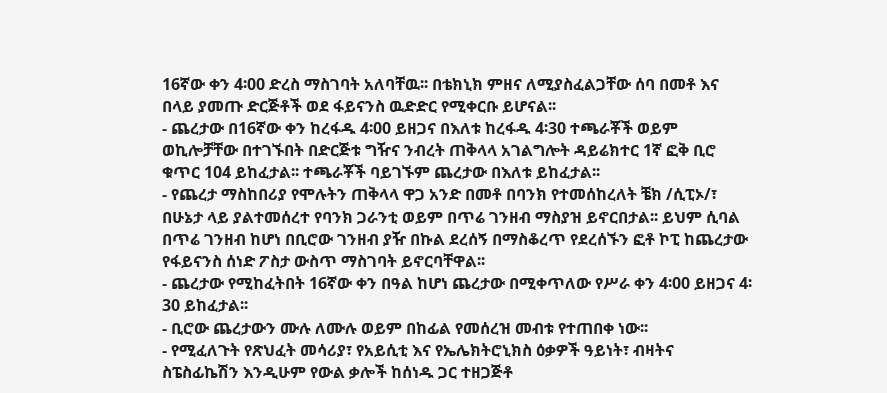16ኛው ቀን 4፡00 ድረስ ማስገባት አለባቸዉ፡፡ በቴክኒክ ምዘና ለሚያስፈልጋቸው ሰባ በመቶ እና በላይ ያመጡ ድርጅቶች ወደ ፋይናንስ ዉድድር የሚቀርቡ ይሆናል፡፡
- ጨረታው በ16ኛው ቀን ከረፋዱ 4፡00 ይዘጋና በእለቱ ከረፋዱ 4፡30 ተጫራቾች ወይም ወኪሎቻቸው በተገኙበት በድርጅቱ ግዥና ንብረት ጠቅላላ አገልግሎት ዳይሬክተር 1ኛ ፎቅ ቢሮ ቁጥር 104 ይከፈታል፡፡ ተጫራቾች ባይገኙም ጨረታው በእለቱ ይከፈታል፡፡
- የጨረታ ማስከበሪያ የሞሉትን ጠቅላላ ዋጋ አንድ በመቶ በባንክ የተመሰከረለት ቼክ /ሲፒኦ/፣ በሁኔታ ላይ ያልተመሰረተ የባንክ ጋራንቲ ወይም በጥሬ ገንዘብ ማስያዝ ይኖርበታል፡፡ ይህም ሲባል በጥሬ ገንዘብ ከሆነ በቢሮው ገንዘብ ያዥ በኩል ደረሰኝ በማስቆረጥ የደረሰኙን ፎቶ ኮፒ ከጨረታው የፋይናንስ ሰነድ ፖስታ ውስጥ ማስገባት ይኖርባቸዋል፡፡
- ጨረታው የሚከፈትበት 16ኛው ቀን በዓል ከሆነ ጨረታው በሚቀጥለው የሥራ ቀን 4፡00 ይዘጋና 4፡30 ይከፈታል፡፡
- ቢሮው ጨረታውን ሙሉ ለሙሉ ወይም በከፊል የመሰረዝ መብቱ የተጠበቀ ነው፡፡
- የሚፈለጉት የጽህፈት መሳሪያ፣ የአይሲቲ እና የኤሌክትሮኒክስ ዕቃዎች ዓይነት፣ ብዛትና ስፔስፊኬሽን እንዲሁም የውል ቃሎች ከሰነዱ ጋር ተዘጋጅቶ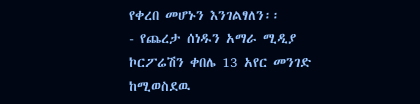የቀረበ መሆኑን እንገልፃለን፡፡
- የጨረታ ሰነዱን አማራ ሚዲያ ኮርፖሬሽን ቀበሌ 13 አየር መንገድ ከሚወስደዉ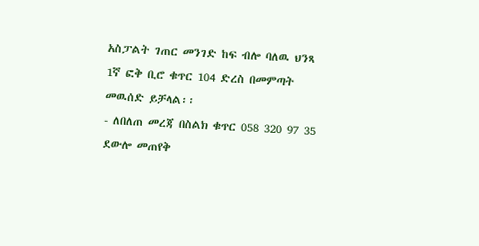አስፓልት ገጠር መንገድ ከፍ ብሎ ባለዉ ህንጻ 1ኛ ፎቅ ቢሮ ቁጥር 104 ድረስ በመምጣት መዉሰድ ይቻላል፡፡
- ለበለጠ መረጃ በስልክ ቁጥር 058 320 97 35 ደውሎ መጠየቅ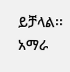ይቻላል፡፡
አማራ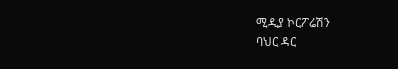ሚዲያ ኮርፖሬሽን
ባህር ዳር